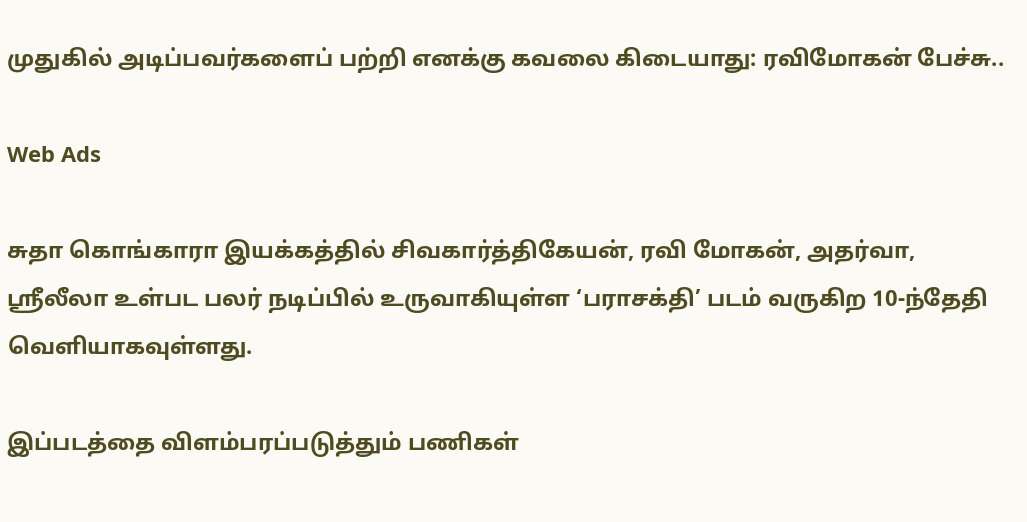முதுகில் அடிப்பவர்களைப் பற்றி எனக்கு கவலை கிடையாது: ரவிமோகன் பேச்சு..

Web Ads

சுதா கொங்காரா இயக்கத்தில் சிவகார்த்திகேயன், ரவி மோகன், அதர்வா, ஸ்ரீலீலா உள்பட பலர் நடிப்பில் உருவாகியுள்ள ‘பராசக்தி’ படம் வருகிற 10-ந்தேதி வெளியாகவுள்ளது.

இப்படத்தை விளம்பரப்படுத்தும் பணிகள்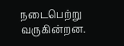நடைபெற்று வருகின்றன.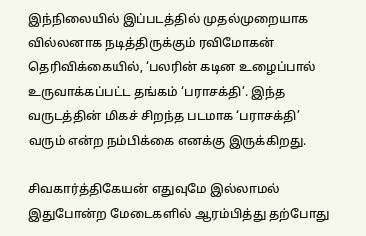இந்நிலையில் இப்படத்தில் முதல்முறையாக வில்லனாக நடித்திருக்கும் ரவிமோகன் தெரிவிக்கையில், ‘பலரின் கடின உழைப்பால் உருவாக்கப்பட்ட தங்கம் ‘பராசக்தி’. இந்த வருடத்தின் மிகச் சிறந்த படமாக ‘பராசக்தி’ வரும் என்ற நம்பிக்கை எனக்கு இருக்கிறது.

சிவகார்த்திகேயன் எதுவுமே இல்லாமல் இதுபோன்ற மேடைகளில் ஆரம்பித்து தற்போது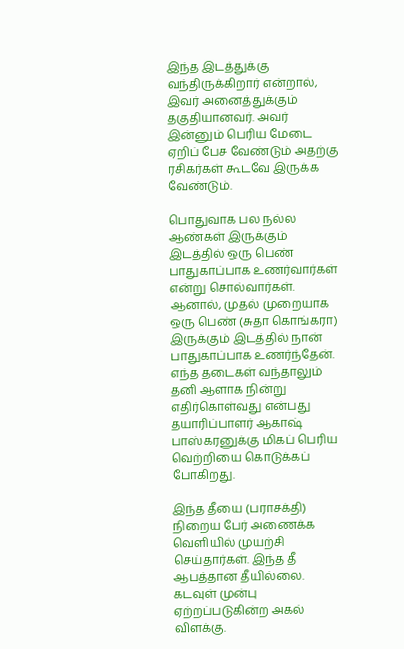இந்த இடத்துக்கு வந்திருக்கிறார் என்றால், இவர் அனைத்துக்கும் தகுதியானவர். அவர் இன்னும் பெரிய மேடை ஏறிப் பேச வேண்டும் அதற்கு ரசிகர்கள் கூடவே இருக்க வேண்டும்.

பொதுவாக பல நல்ல ஆண்கள் இருக்கும் இடத்தில் ஒரு பெண் பாதுகாப்பாக உணர்வார்கள் என்று சொல்வார்கள். ஆனால், முதல் முறையாக ஒரு பெண் (சுதா கொங்கரா) இருக்கும் இடத்தில் நான் பாதுகாப்பாக உணர்ந்தேன். எந்த தடைகள் வந்தாலும் தனி ஆளாக நின்று எதிர்கொள்வது என்பது தயாரிப்பாளர் ஆகாஷ் பாஸ்கரனுக்கு மிகப் பெரிய வெற்றியை கொடுக்கப் போகிறது.

இந்த தீயை (பராசக்தி) நிறைய பேர் அணைக்க வெளியில் முயற்சி செய்தார்கள். இந்த தீ ஆபத்தான தீயில்லை. கடவுள் முன்பு ஏற்றப்படுகின்ற அகல் விளக்கு.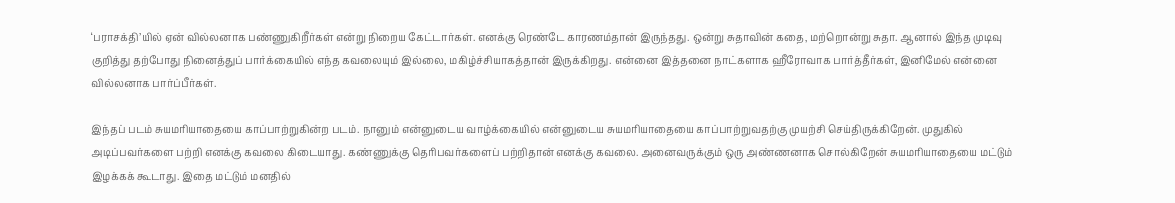‘பராசக்தி’யில் ஏன் வில்லனாக பண்ணுகிறீர்கள் என்று நிறைய கேட்டார்கள். எனக்கு ரெண்டே காரணம்தான் இருந்தது. ஒன்று சுதாவின் கதை, மற்றொன்று சுதா. ஆனால் இந்த முடிவு குறித்து தற்போது நினைத்துப் பார்க்கையில் எந்த கவலையும் இல்லை, மகிழ்ச்சியாகத்தான் இருக்கிறது. என்னை இத்தனை நாட்களாக ஹீரோவாக பார்த்தீர்கள், இனிமேல் என்னை வில்லனாக பார்ப்பீர்கள்.

இந்தப் படம் சுயமரியாதையை காப்பாற்றுகின்ற படம். நானும் என்னுடைய வாழ்க்கையில் என்னுடைய சுயமரியாதையை காப்பாற்றுவதற்கு முயற்சி செய்திருக்கிறேன். முதுகில் அடிப்பவர்களை பற்றி எனக்கு கவலை கிடையாது. கண்ணுக்கு தெரிபவர்களைப் பற்றிதான் எனக்கு கவலை. அனைவருக்கும் ஒரு அண்ணனாக சொல்கிறேன் சுயமரியாதையை மட்டும் இழக்கக் கூடாது. இதை மட்டும் மனதில்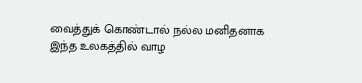வைத்துக் கொண்டால் நல்ல மனிதனாக இந்த உலகத்தில் வாழ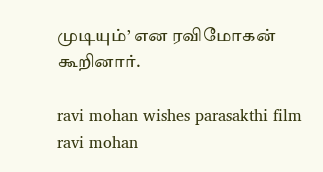முடியும்’ என ரவிமோகன் கூறினார்.

ravi mohan wishes parasakthi film
ravi mohan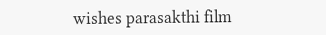wishes parasakthi film